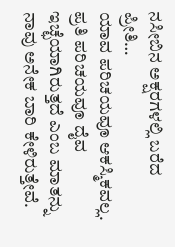ನಸೀಬಿನ ಅಕ್ಷರಗಳಲ್ಲಿ ಬರೆದ ಪ್ರೀತಿ…
ಯಾವ ಪರಿಚಯವೂ ಆಕಸ್ಮಿಕವಲ್ಲ. ಪ್ರತಿ ಪರಿಚಯವೂ ದೈವ ಇಚ್ಛೆಯಾಗಿರುತ್ತದೆ ಎಂಬ ಮಾತನ್ನು ನಾವು ಅನೇಕ ಬಾರಿ ಕೇಳಿರುತ್ತೇವೆ.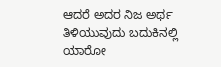ಆದರೆ ಅದರ ನಿಜ ಅರ್ಥ ತಿಳಿಯುವುದು ಬದುಕಿನಲ್ಲಿ ಯಾರೋ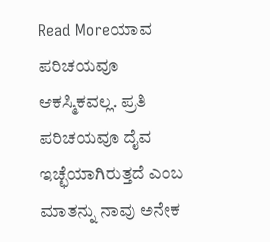Read Moreಯಾವ ಪರಿಚಯವೂ ಆಕಸ್ಮಿಕವಲ್ಲ. ಪ್ರತಿ ಪರಿಚಯವೂ ದೈವ ಇಚ್ಛೆಯಾಗಿರುತ್ತದೆ ಎಂಬ ಮಾತನ್ನು ನಾವು ಅನೇಕ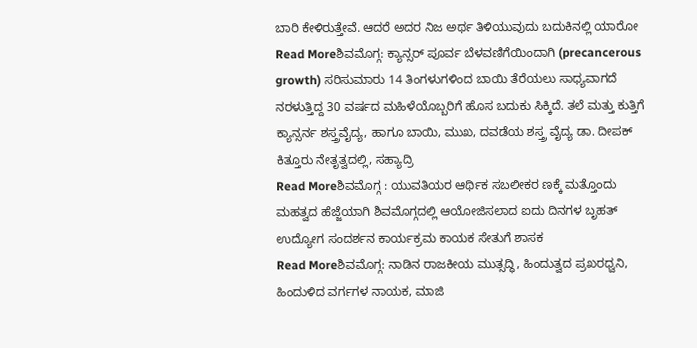ಬಾರಿ ಕೇಳಿರುತ್ತೇವೆ. ಆದರೆ ಅದರ ನಿಜ ಅರ್ಥ ತಿಳಿಯುವುದು ಬದುಕಿನಲ್ಲಿ ಯಾರೋ
Read Moreಶಿವಮೊಗ್ಗ: ಕ್ಯಾನ್ಸರ್ ಪೂರ್ವ ಬೆಳವಣಿಗೆಯಿಂದಾಗಿ (precancerous growth) ಸರಿಸುಮಾರು 14 ತಿಂಗಳುಗಳಿಂದ ಬಾಯಿ ತೆರೆಯಲು ಸಾಧ್ಯವಾಗದೆ ನರಳುತ್ತಿದ್ದ 30 ವರ್ಷದ ಮಹಿಳೆಯೊಬ್ಬರಿಗೆ ಹೊಸ ಬದುಕು ಸಿಕ್ಕಿದೆ. ತಲೆ ಮತ್ತು ಕುತ್ತಿಗೆ ಕ್ಯಾನ್ಸರ್ನ ಶಸ್ತ್ರವೈದ್ಯ, ಹಾಗೂ ಬಾಯಿ, ಮುಖ, ದವಡೆಯ ಶಸ್ತ್ರ ವೈದ್ಯ ಡಾ. ದೀಪಕ್ ಕಿತ್ತೂರು ನೇತೃತ್ವದಲ್ಲಿ, ಸಹ್ಯಾದ್ರಿ
Read Moreಶಿವಮೊಗ್ಗ : ಯುವತಿಯರ ಆರ್ಥಿಕ ಸಬಲೀಕರ ಣಕ್ಕೆ ಮತ್ತೊಂದು ಮಹತ್ವದ ಹೆಜ್ಜೆಯಾಗಿ ಶಿವಮೊಗ್ಗದಲ್ಲಿ ಆಯೋಜಿಸಲಾದ ಐದು ದಿನಗಳ ಬೃಹತ್ ಉದ್ಯೋಗ ಸಂದರ್ಶನ ಕಾರ್ಯಕ್ರಮ ಕಾಯಕ ಸೇತುಗೆ ಶಾಸಕ
Read Moreಶಿವಮೊಗ್ಗ: ನಾಡಿನ ರಾಜಕೀಯ ಮುತ್ಸದ್ಧಿ, ಹಿಂದುತ್ವದ ಪ್ರಖರಧ್ವನಿ, ಹಿಂದುಳಿದ ವರ್ಗಗಳ ನಾಯಕ, ಮಾಜಿ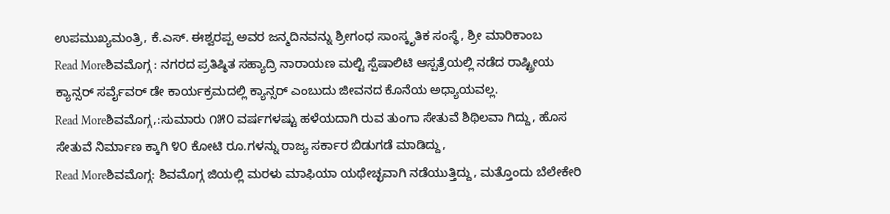ಉಪಮುಖ್ಯಮಂತ್ರಿ, ಕೆ.ಎಸ್. ಈಶ್ವರಪ್ಪ ಅವರ ಜನ್ಮದಿನವನ್ನು ಶ್ರೀಗಂಧ ಸಾಂಸ್ಕೃತಿಕ ಸಂಸ್ಥೆ, ಶ್ರೀ ಮಾರಿಕಾಂಬ
Read Moreಶಿವಮೊಗ್ಗ : ನಗರದ ಪ್ರತಿಷ್ಠಿತ ಸಹ್ಯಾದ್ರಿ ನಾರಾಯಣ ಮಲ್ಟಿ ಸ್ಪೆಷಾಲಿಟಿ ಆಸ್ಪತ್ರೆಯಲ್ಲಿ ನಡೆದ ರಾಷ್ಟ್ರೀಯ ಕ್ಯಾನ್ಸರ್ ಸರ್ವೈವರ್ ಡೇ ಕಾರ್ಯಕ್ರಮದಲ್ಲಿ ಕ್ಯಾನ್ಸರ್ ಎಂಬುದು ಜೀವನದ ಕೊನೆಯ ಅಧ್ಯಾಯವಲ್ಲ.
Read Moreಶಿವಮೊಗ್ಗ,:ಸುಮಾರು ೧೫೦ ವರ್ಷಗಳಷ್ಟು ಹಳೆಯದಾಗಿ ರುವ ತುಂಗಾ ಸೇತುವೆ ಶಿಥಿಲವಾ ಗಿದ್ದು, ಹೊಸ ಸೇತುವೆ ನಿರ್ಮಾಣ ಕ್ಕಾಗಿ ೪೦ ಕೋಟಿ ರೂ.ಗಳನ್ನು ರಾಜ್ಯ ಸರ್ಕಾರ ಬಿಡುಗಡೆ ಮಾಡಿದ್ದು,
Read Moreಶಿವಮೊಗ್ಗ: ಶಿವಮೊಗ್ಗ ಜಿಯಲ್ಲಿ ಮರಳು ಮಾಫಿಯಾ ಯಥೇಚ್ಛವಾಗಿ ನಡೆಯುತ್ತಿದ್ದು, ಮತ್ತೊಂದು ಬೆಲೇಕೇರಿ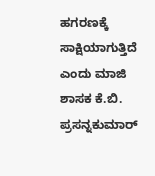ಹಗರಣಕ್ಕೆ ಸಾಕ್ಷಿಯಾಗುತ್ತಿದೆ ಎಂದು ಮಾಜಿ ಶಾಸಕ ಕೆ.ಬಿ. ಪ್ರಸನ್ನಕುಮಾರ್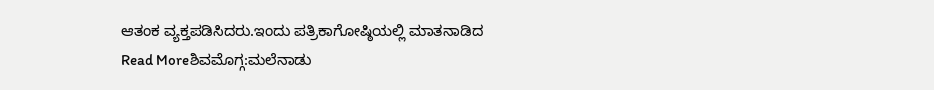ಆತಂಕ ವ್ಯಕ್ತಪಡಿಸಿದರು.ಇಂದು ಪತ್ರಿಕಾಗೋಷ್ಠಿಯಲ್ಲಿ ಮಾತನಾಡಿದ
Read Moreಶಿವಮೊಗ್ಗ:ಮಲೆನಾಡು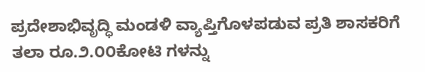ಪ್ರದೇಶಾಭಿವೃದ್ಧಿ ಮಂಡಳಿ ವ್ಯಾಪ್ತಿಗೊಳಪಡುವ ಪ್ರತಿ ಶಾಸಕರಿಗೆ ತಲಾ ರೂ.೨.೦೦ಕೋಟಿ ಗಳನ್ನು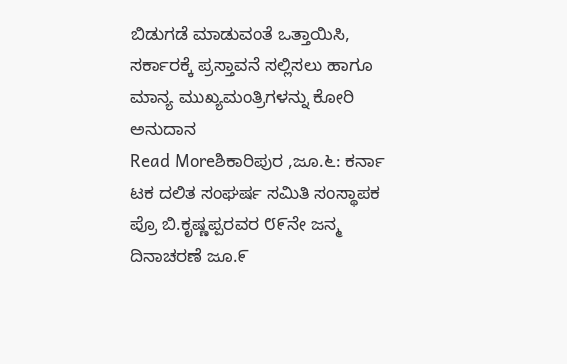ಬಿಡುಗಡೆ ಮಾಡುವಂತೆ ಒತ್ತಾಯಿಸಿ, ಸರ್ಕಾರಕ್ಕೆ ಪ್ರಸ್ತಾವನೆ ಸಲ್ಲಿಸಲು ಹಾಗೂ ಮಾನ್ಯ ಮುಖ್ಯಮಂತ್ರಿಗಳನ್ನು ಕೋರಿ ಅನುದಾನ
Read Moreಶಿಕಾರಿಪುರ ,ಜೂ.೬: ಕರ್ನಾ ಟಕ ದಲಿತ ಸಂಘರ್ಷ ಸಮಿತಿ ಸಂಸ್ಥಾಪಕ ಪ್ರೊ ಬಿ.ಕೃಷ್ಣಪ್ಪರವರ ೮೯ನೇ ಜನ್ಮ ದಿನಾಚರಣೆ ಜೂ.೯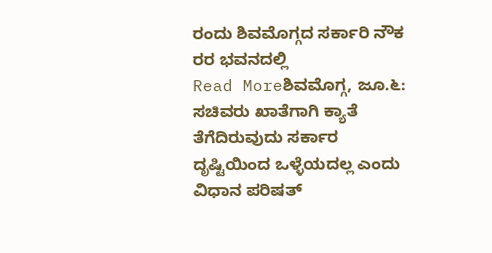ರಂದು ಶಿವಮೊಗ್ಗದ ಸರ್ಕಾರಿ ನೌಕ ರರ ಭವನದಲ್ಲಿ
Read Moreಶಿವಮೊಗ್ಗ, ಜೂ.೬: ಸಚಿವರು ಖಾತೆಗಾಗಿ ಕ್ಯಾತೆ ತೆಗೆದಿರುವುದು ಸರ್ಕಾರ ದೃಷ್ಟಿಯಿಂದ ಒಳ್ಳೆಯದಲ್ಲ ಎಂದು ವಿಧಾನ ಪರಿಷತ್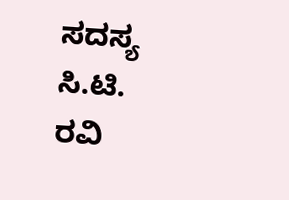ಸದಸ್ಯ ಸಿ.ಟಿ. ರವಿ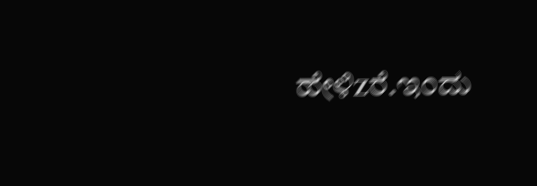ಹೇಳಿzರೆ.ಇಂದು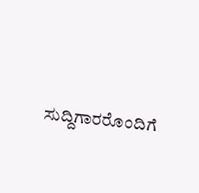ಸುದ್ದಿಗಾರರೊಂದಿಗೆ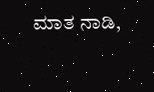ಮಾತ ನಾಡಿ,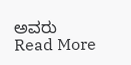ಅವರು
Read More